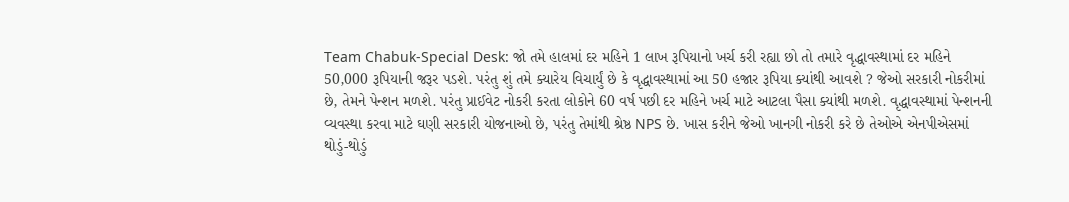Team Chabuk-Special Desk: જો તમે હાલમાં દર મહિને 1 લાખ રૂપિયાનો ખર્ચ કરી રહ્યા છો તો તમારે વૃદ્ધાવસ્થામાં દર મહિને 50,000 રૂપિયાની જરૂર પડશે. પરંતુ શું તમે ક્યારેય વિચાર્યું છે કે વૃદ્ધાવસ્થામાં આ 50 હજાર રૂપિયા ક્યાંથી આવશે ? જેઓ સરકારી નોકરીમાં છે, તેમને પેન્શન મળશે. પરંતુ પ્રાઈવેટ નોકરી કરતા લોકોને 60 વર્ષ પછી દર મહિને ખર્ચ માટે આટલા પૈસા ક્યાંથી મળશે. વૃદ્ધાવસ્થામાં પેન્શનની વ્યવસ્થા કરવા માટે ઘણી સરકારી યોજનાઓ છે, પરંતુ તેમાંથી શ્રેષ્ઠ NPS છે. ખાસ કરીને જેઓ ખાનગી નોકરી કરે છે તેઓએ એનપીએસમાં થોડું-થોડું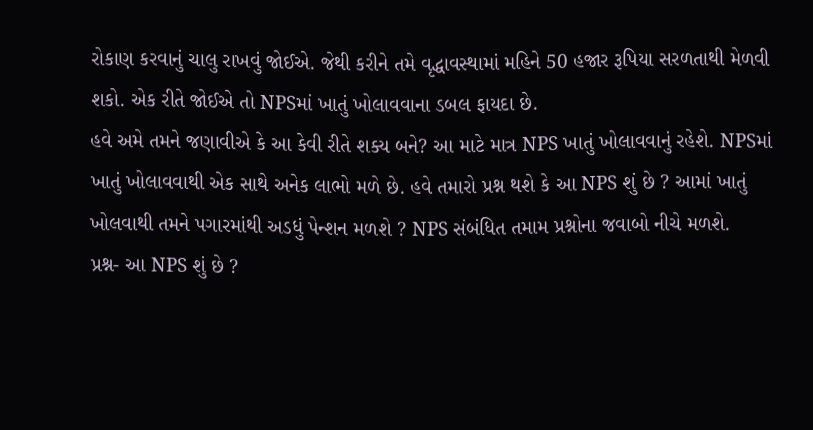રોકાણ કરવાનું ચાલુ રાખવું જોઈએ. જેથી કરીને તમે વૃદ્ધાવસ્થામાં મહિને 50 હજાર રૂપિયા સરળતાથી મેળવી શકો. એક રીતે જોઈએ તો NPSમાં ખાતું ખોલાવવાના ડબલ ફાયદા છે.
હવે અમે તમને જણાવીએ કે આ કેવી રીતે શક્ય બને? આ માટે માત્ર NPS ખાતું ખોલાવવાનું રહેશે. NPSમાં ખાતું ખોલાવવાથી એક સાથે અનેક લાભો મળે છે. હવે તમારો પ્રશ્ન થશે કે આ NPS શું છે ? આમાં ખાતું ખોલવાથી તમને પગારમાંથી અડધું પેન્શન મળશે ? NPS સંબંધિત તમામ પ્રશ્નોના જવાબો નીચે મળશે.
પ્રશ્ન- આ NPS શું છે ?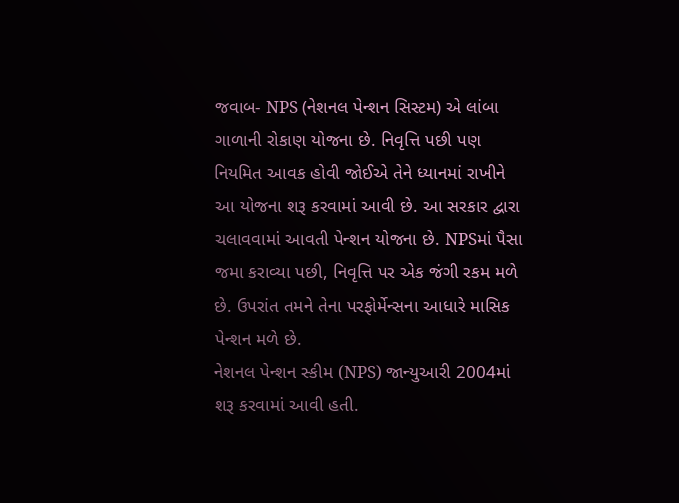જવાબ- NPS (નેશનલ પેન્શન સિસ્ટમ) એ લાંબા ગાળાની રોકાણ યોજના છે. નિવૃત્તિ પછી પણ નિયમિત આવક હોવી જોઈએ તેને ધ્યાનમાં રાખીને આ યોજના શરૂ કરવામાં આવી છે. આ સરકાર દ્વારા ચલાવવામાં આવતી પેન્શન યોજના છે. NPSમાં પૈસા જમા કરાવ્યા પછી, નિવૃત્તિ પર એક જંગી રકમ મળે છે. ઉપરાંત તમને તેના પરફોર્મેન્સના આધારે માસિક પેન્શન મળે છે.
નેશનલ પેન્શન સ્કીમ (NPS) જાન્યુઆરી 2004માં શરૂ કરવામાં આવી હતી.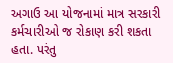અગાઉ આ યોજનામાં માત્ર સરકારી કર્મચારીઓ જ રોકાણ કરી શકતા હતા. પરંતુ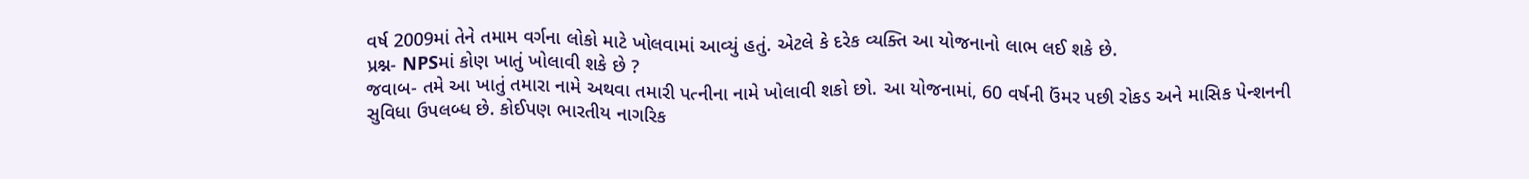વર્ષ 2009માં તેને તમામ વર્ગના લોકો માટે ખોલવામાં આવ્યું હતું. એટલે કે દરેક વ્યક્તિ આ યોજનાનો લાભ લઈ શકે છે.
પ્રશ્ન- NPSમાં કોણ ખાતું ખોલાવી શકે છે ?
જવાબ- તમે આ ખાતું તમારા નામે અથવા તમારી પત્નીના નામે ખોલાવી શકો છો. આ યોજનામાં, 60 વર્ષની ઉંમર પછી રોકડ અને માસિક પેન્શનની સુવિધા ઉપલબ્ધ છે. કોઈપણ ભારતીય નાગરિક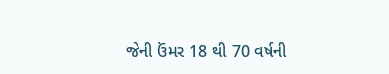જેની ઉંમર 18 થી 70 વર્ષની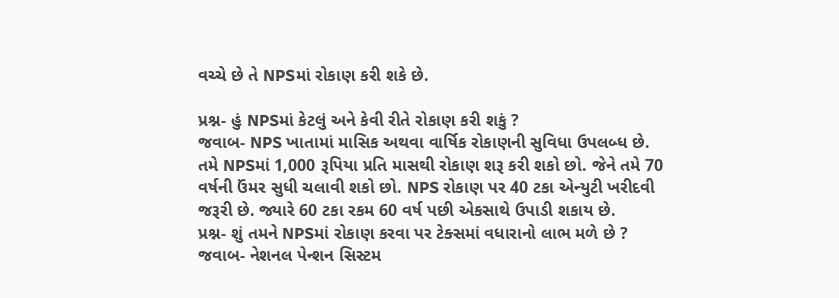વચ્ચે છે તે NPSમાં રોકાણ કરી શકે છે.

પ્રશ્ન- હું NPSમાં કેટલું અને કેવી રીતે રોકાણ કરી શકું ?
જવાબ- NPS ખાતામાં માસિક અથવા વાર્ષિક રોકાણની સુવિધા ઉપલબ્ધ છે. તમે NPSમાં 1,000 રૂપિયા પ્રતિ માસથી રોકાણ શરૂ કરી શકો છો. જેને તમે 70 વર્ષની ઉંમર સુધી ચલાવી શકો છો. NPS રોકાણ પર 40 ટકા એન્યુટી ખરીદવી જરૂરી છે. જ્યારે 60 ટકા રકમ 60 વર્ષ પછી એકસાથે ઉપાડી શકાય છે.
પ્રશ્ન- શું તમને NPSમાં રોકાણ કરવા પર ટેક્સમાં વધારાનો લાભ મળે છે ?
જવાબ- નેશનલ પેન્શન સિસ્ટમ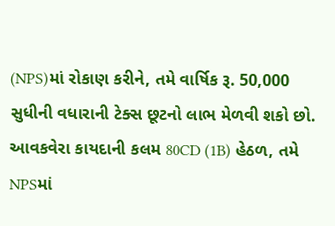(NPS)માં રોકાણ કરીને, તમે વાર્ષિક રૂ. 50,000 સુધીની વધારાની ટેક્સ છૂટનો લાભ મેળવી શકો છો. આવકવેરા કાયદાની કલમ 80CD (1B) હેઠળ, તમે NPSમાં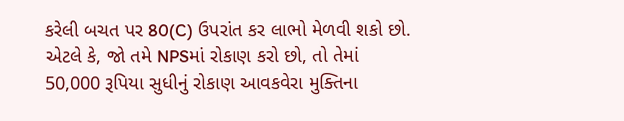કરેલી બચત પર 80(C) ઉપરાંત કર લાભો મેળવી શકો છો. એટલે કે, જો તમે NPSમાં રોકાણ કરો છો, તો તેમાં 50,000 રૂપિયા સુધીનું રોકાણ આવકવેરા મુક્તિના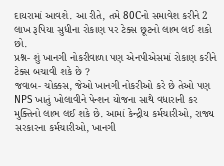દાયરામાં આવશે. આ રીતે, તમે 80Cનો સમાવેશ કરીને 2 લાખ રૂપિયા સુધીના રોકાણ પર ટેક્સ છૂટનો લાભ લઈ શકો છો.
પ્રશ્ન- શું ખાનગી નોકરીવાળા પણ એનપીએસમાં રોકાણ કરીને ટેક્સ બચાવી શકે છે ?
જવાબ- ચોક્કસ, જેઓ ખાનગી નોકરીઓ કરે છે તેઓ પણ NPS ખાતું ખોલાવીને પેન્શન યોજના સાથે વધારાની કર મુક્તિનો લાભ લઈ શકે છે. આમાં કેન્દ્રીય કર્મચારીઓ, રાજ્ય સરકારના કર્મચારીઓ, ખાનગી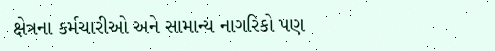ક્ષેત્રના કર્મચારીઓ અને સામાન્ય નાગરિકો પણ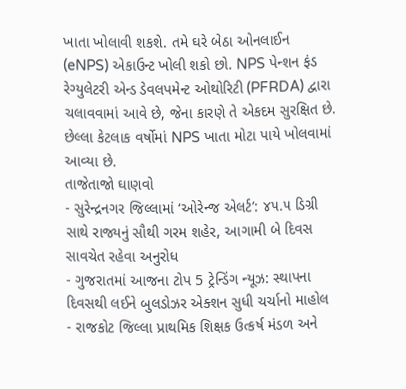ખાતા ખોલાવી શકશે. તમે ઘરે બેઠા ઓનલાઈન (eNPS) એકાઉન્ટ ખોલી શકો છો. NPS પેન્શન ફંડ રેગ્યુલેટરી એન્ડ ડેવલપમેન્ટ ઓથોરિટી (PFRDA) દ્વારા ચલાવવામાં આવે છે, જેના કારણે તે એકદમ સુરક્ષિત છે. છેલ્લા કેટલાક વર્ષોમાં NPS ખાતા મોટા પાયે ખોલવામાં આવ્યા છે.
તાજેતાજો ઘાણવો
- સુરેન્દ્રનગર જિલ્લામાં ‘ઓરેન્જ એલર્ટ’: ૪૫.૫ ડિગ્રી સાથે રાજ્યનું સૌથી ગરમ શહેર, આગામી બે દિવસ સાવચેત રહેવા અનુરોધ
- ગુજરાતમાં આજના ટોપ 5 ટ્રેન્ડિંગ ન્યૂઝ: સ્થાપના દિવસથી લઈને બુલડોઝર એક્શન સુધી ચર્ચાનો માહોલ
- રાજકોટ જિલ્લા પ્રાથમિક શિક્ષક ઉત્કર્ષ મંડળ અને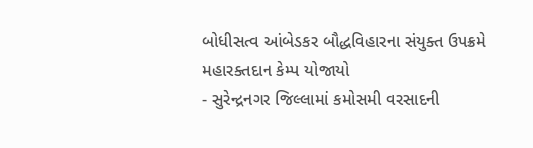બોધીસત્વ આંબેડકર બૌદ્ધવિહારના સંયુક્ત ઉપક્રમે મહારક્તદાન કેમ્પ યોજાયો
- સુરેન્દ્રનગર જિલ્લામાં કમોસમી વરસાદની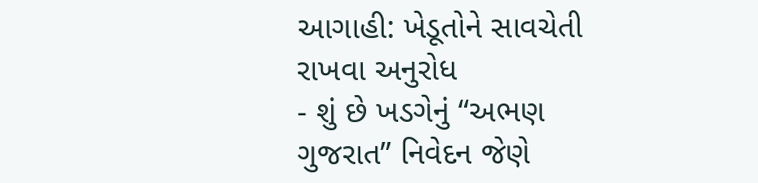આગાહી: ખેડૂતોને સાવચેતી રાખવા અનુરોધ
- શું છે ખડગેનું “અભણ ગુજરાત” નિવેદન જેણે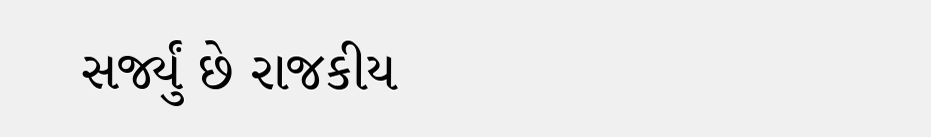સર્જ્યું છે રાજકીય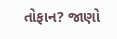તોફાન? જાણો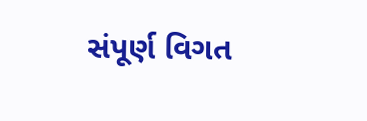સંપૂર્ણ વિગત